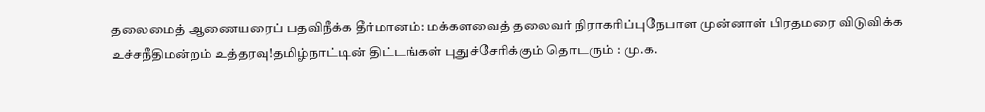தலைமைத் ஆணையரைப் பதவிநீக்க தீர்மானம்: மக்களவைத் தலைவர் நிராகரிப்புநேபாள முன்னாள் பிரதமரை விடுவிக்க உச்சநீதிமன்றம் உத்தரவு!தமிழ்நாட்டின் திட்டங்கள் புதுச்சேரிக்கும் தொடரும் : மு.க.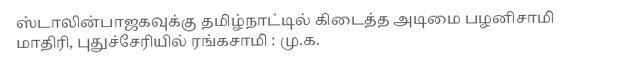ஸ்டாலின்பாஜகவுக்கு தமிழ்நாட்டில் கிடைத்த அடிமை பழனிசாமி மாதிரி, புதுச்சேரியில் ரங்கசாமி : மு.க.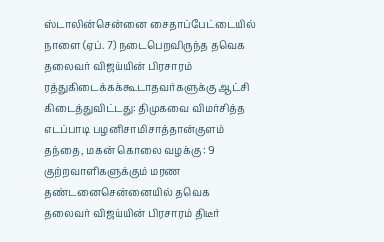ஸ்டாலின்சென்னை சைதாப்பேட்டையில் நாளை (ஏப். 7) நடைபெறவிருந்த தவெக தலைவர் விஜய்யின் பிரசாரம் ரத்துகிடைக்கக்கூடாதவர்களுக்கு ஆட்சி கிடைத்துவிட்டது: திமுகவை விமர்சித்த எடப்பாடி பழனிசாமிசாத்தான்குளம் தந்தை, மகன் கொலை வழக்கு : 9 குற்றவாளிகளுக்கும் மரண தண்டனைசென்னையில் தவெக தலைவர் விஜய்யின் பிரசாரம் திடீர்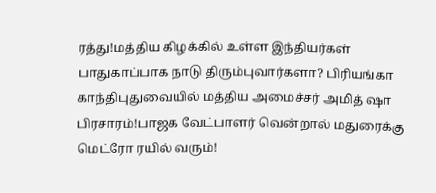ரத்து!மத்திய கிழக்கில் உள்ள இந்தியர்கள் பாதுகாப்பாக நாடு திரும்புவார்களா? பிரியங்கா காந்திபுதுவையில் மத்திய அமைச்சர் அமித் ஷா பிரசாரம்!பாஜக வேட்பாளர் வென்றால் மதுரைக்கு மெட்ரோ ரயில் வரும்!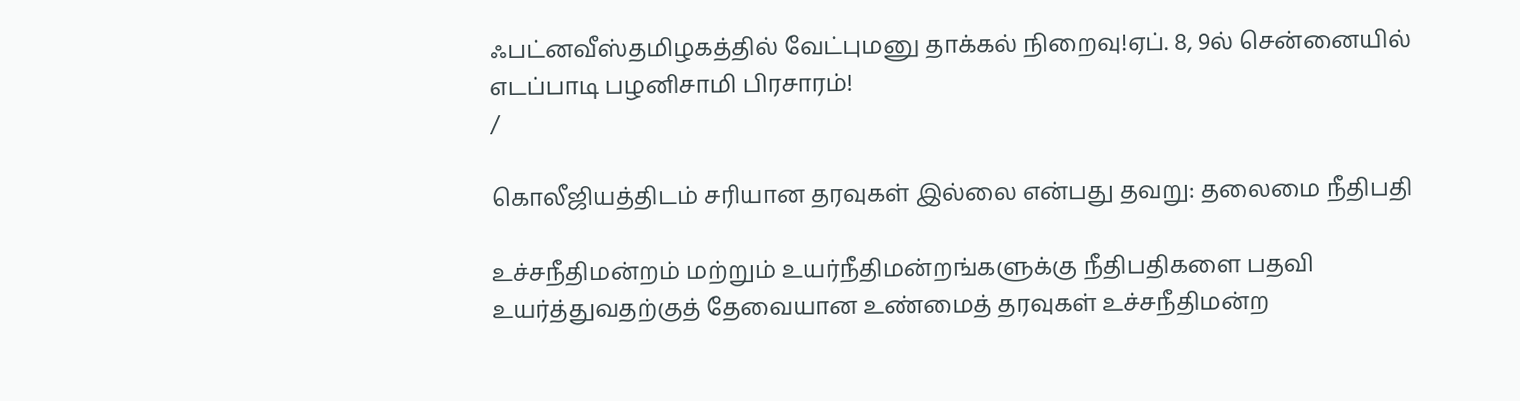ஃபட்னவீஸ்தமிழகத்தில் வேட்புமனு தாக்கல் நிறைவு!ஏப். 8, 9ல் சென்னையில் எடப்பாடி பழனிசாமி பிரசாரம்!
/

கொலீஜியத்திடம் சரியான தரவுகள் இல்லை என்பது தவறு: தலைமை நீதிபதி

உச்சநீதிமன்றம் மற்றும் உயர்நீதிமன்றங்களுக்கு நீதிபதிகளை பதவி உயர்த்துவதற்குத் தேவையான உண்மைத் தரவுகள் உச்சநீதிமன்ற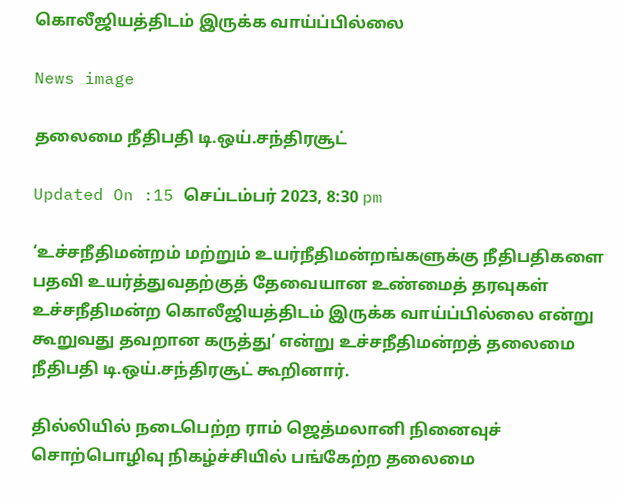கொலீஜியத்திடம் இருக்க வாய்ப்பில்லை

News image

தலைமை நீதிபதி டி.ஒய்.சந்திரசூட்

Updated On :15 செப்டம்பர் 2023, 8:30 pm

‘உச்சநீதிமன்றம் மற்றும் உயர்நீதிமன்றங்களுக்கு நீதிபதிகளை பதவி உயர்த்துவதற்குத் தேவையான உண்மைத் தரவுகள் உச்சநீதிமன்ற கொலீஜியத்திடம் இருக்க வாய்ப்பில்லை என்று கூறுவது தவறான கருத்து’ என்று உச்சநீதிமன்றத் தலைமை நீதிபதி டி.ஒய்.சந்திரசூட் கூறினார்.

தில்லியில் நடைபெற்ற ராம் ஜெத்மலானி நினைவுச் சொற்பொழிவு நிகழ்ச்சியில் பங்கேற்ற தலைமை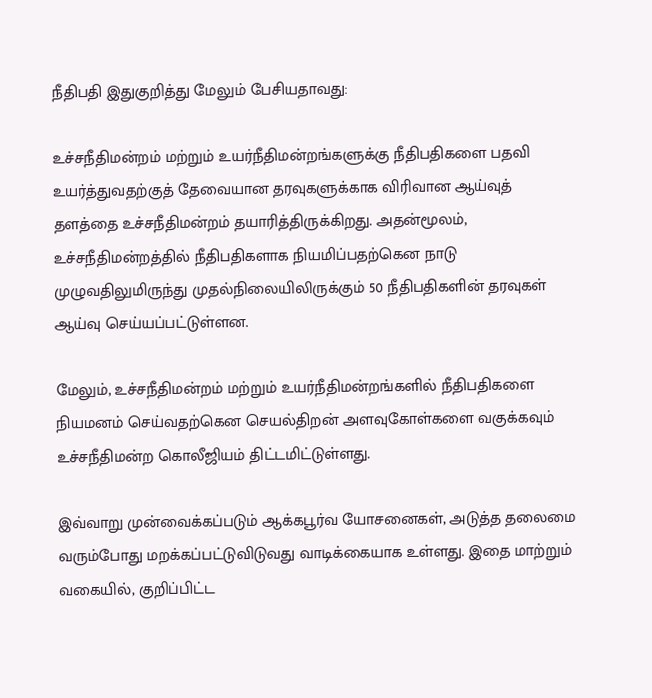நீதிபதி இதுகுறித்து மேலும் பேசியதாவது:

உச்சநீதிமன்றம் மற்றும் உயர்நீதிமன்றங்களுக்கு நீதிபதிகளை பதவி உயர்த்துவதற்குத் தேவையான தரவுகளுக்காக விரிவான ஆய்வுத் தளத்தை உச்சநீதிமன்றம் தயாரித்திருக்கிறது. அதன்மூலம், உச்சநீதிமன்றத்தில் நீதிபதிகளாக நியமிப்பதற்கென நாடு முழுவதிலுமிருந்து முதல்நிலையிலிருக்கும் 50 நீதிபதிகளின் தரவுகள் ஆய்வு செய்யப்பட்டுள்ளன.

மேலும், உச்சநீதிமன்றம் மற்றும் உயர்நீதிமன்றங்களில் நீதிபதிகளை நியமனம் செய்வதற்கென செயல்திறன் அளவுகோள்களை வகுக்கவும் உச்சநீதிமன்ற கொலீஜியம் திட்டமிட்டுள்ளது.

இவ்வாறு முன்வைக்கப்படும் ஆக்கபூர்வ யோசனைகள், அடுத்த தலைமை வரும்போது மறக்கப்பட்டுவிடுவது வாடிக்கையாக உள்ளது. இதை மாற்றும் வகையில், குறிப்பிட்ட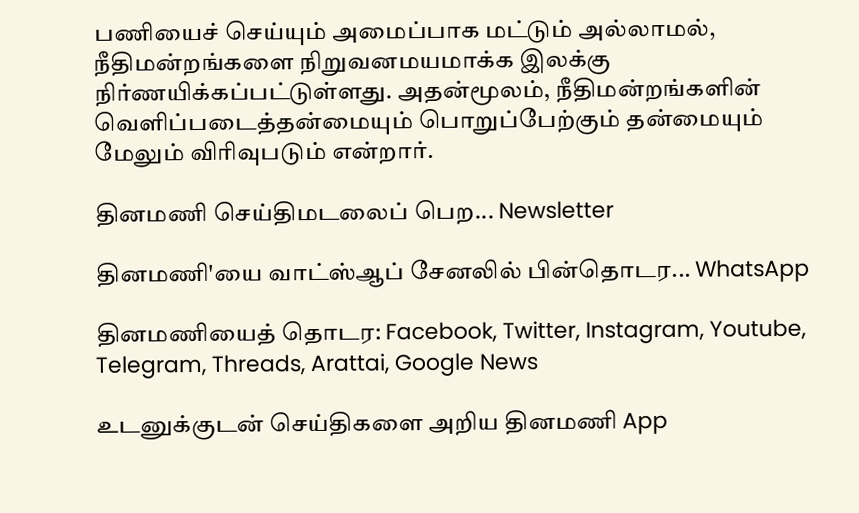பணியைச் செய்யும் அமைப்பாக மட்டும் அல்லாமல், நீதிமன்றங்களை நிறுவனமயமாக்க இலக்கு நிர்ணயிக்கப்பட்டுள்ளது. அதன்மூலம், நீதிமன்றங்களின் வெளிப்படைத்தன்மையும் பொறுப்பேற்கும் தன்மையும் மேலும் விரிவுபடும் என்றார்.

தினமணி செய்திமடலைப் பெற... Newsletter

தினமணி'யை வாட்ஸ்ஆப் சேனலில் பின்தொடர... WhatsApp

தினமணியைத் தொடர: Facebook, Twitter, Instagram, Youtube, Telegram, Threads, Arattai, Google News

உடனுக்குடன் செய்திகளை அறிய தினமணி App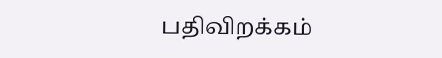பதிவிறக்கம்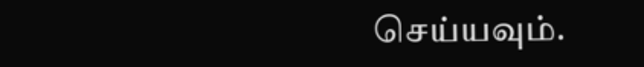செய்யவும்.